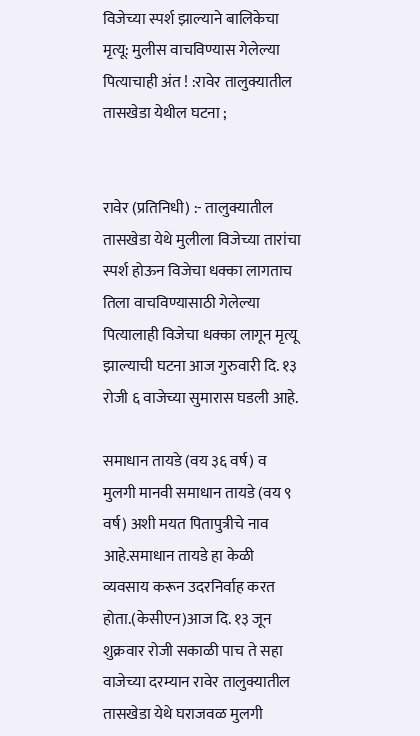विजेच्या स्पर्श झाल्याने बालिकेचा मृत्यू: मुलीस वाचविण्यास गेलेल्या पित्याचाही अंत ! :रावेर तालुक्यातील तासखेडा येथील घटना ;


रावेर (प्रतिनिधी) :- तालुक्यातील तासखेडा येथे मुलीला विजेच्या तारांचा स्पर्श होऊन विजेचा धक्का लागताच तिला वाचविण्यासाठी गेलेल्या पित्यालाही विजेचा धक्का लागून मृत्यू झाल्याची घटना आज गुरुवारी दि. १३ रोजी ६ वाजेच्या सुमारास घडली आहे.

समाधान तायडे (वय ३६ वर्ष) व मुलगी मानवी समाधान तायडे (वय ९ वर्ष) अशी मयत पितापुत्रीचे नाव आहे.समाधान तायडे हा केळी व्यवसाय करून उदरनिर्वाह करत होता.(केसीएन)आज दि. १३ जून शुक्रवार रोजी सकाळी पाच ते सहा वाजेच्या दरम्यान रावेर तालुक्यातील तासखेडा येथे घराजवळ मुलगी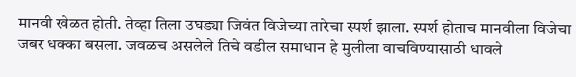मानवी खेळत होती. तेव्हा तिला उघड्या जिवंत विजेच्या तारेचा स्पर्श झाला. स्पर्श होताच मानवीला विजेचा जबर धक्का बसला. जवळच असलेले तिचे वडील समाधान हे मुलीला वाचविण्यासाठी धावले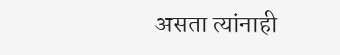असता त्यांनाही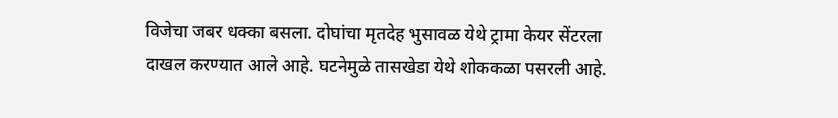विजेचा जबर धक्का बसला. दोघांचा मृतदेह भुसावळ येथे ट्रामा केयर सेंटरला दाखल करण्यात आले आहे. घटनेमुळे तासखेडा येथे शोककळा पसरली आहे.